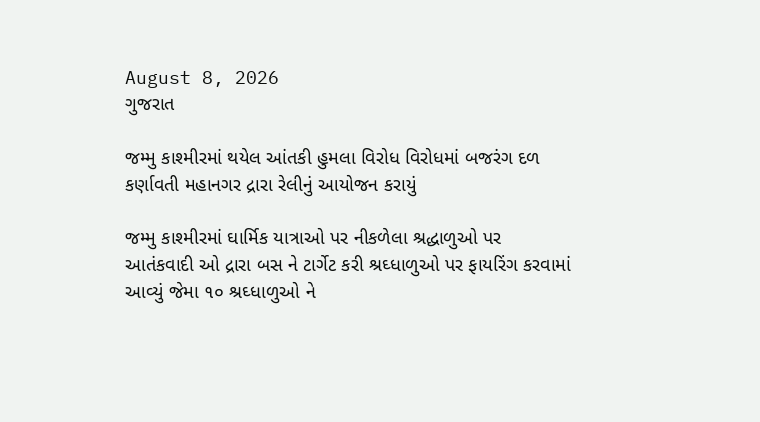August 8, 2026
ગુજરાત

જમ્મુ કાશ્મીરમાં થયેલ આંતકી હુમલા વિરોધ વિરોધમાં બજરંગ દળ કર્ણાવતી મહાનગર દ્રારા રેલીનું આયોજન કરાયું

જમ્મુ કાશ્મીરમાં ઘાર્મિક યાત્રાઓ પર નીકળેલા શ્રદ્ધાળુઓ પર આતંકવાદી ઓ દ્રારા બસ ને ટાર્ગેટ કરી શ્રઘ્ધાળુઓ પર ફાયરિંગ કરવામાં આવ્યું જેમા ૧૦ શ્રઘ્ધાળુઓ ને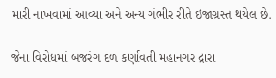મારી નાખવામાં આવ્યા અને અન્ય ગંભીર રીતે ઇજાગ્રસ્ત થયેલ છે.

જેના વિરોધમાં બજરંગ દળ કર્ણાવતી મહાનગર દ્રારા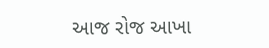આજ રોજ આખા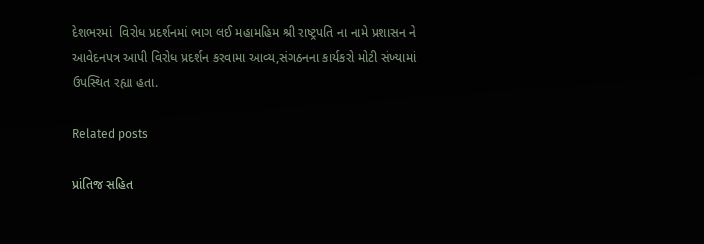દેશભરમાં  વિરોધ પ્રદર્શનમાં ભાગ લઈ મહામહિમ શ્રી રાષ્ટ્રપતિ ના નામે પ્રશાસન ને આવેદનપત્ર આપી વિરોધ પ્રદર્શન કરવામા આવ્ય,સંગઠનના કાર્યકરો મોટી સંખ્યામાં ઉપસ્થિત રહ્યા હતા.

Related posts

પ્રાંતિજ સહિત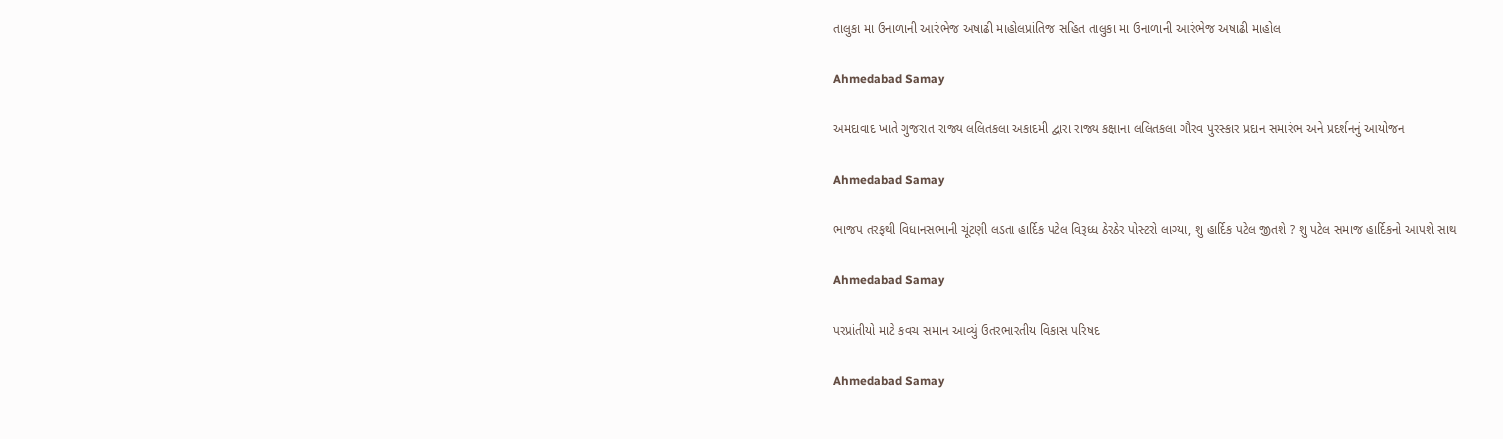તાલુકા મા ઉનાળાની આરંભેજ અષાઢી માહોલપ્રાંતિજ સહિત તાલુકા મા ઉનાળાની આરંભેજ અષાઢી માહોલ

Ahmedabad Samay

અમદાવાદ ખાતે ગુજરાત રાજ્ય લલિતકલા અકાદમી દ્વારા રાજ્ય કક્ષાના લલિતકલા ગૌરવ પુરસ્કાર પ્રદાન સમારંભ અને પ્રદર્શનનું આયોજન

Ahmedabad Samay

ભાજપ તરફથી વિધાનસભાની ચૂંટણી લડતા હાર્દિક પટેલ વિરૂધ્‍ધ ઠેરઠેર પોસ્‍ટરો લાગ્‍યા, શુ હાર્દિક પટેલ જીતશે ? શુ પટેલ સમાજ હાર્દિકનો આપશે સાથ

Ahmedabad Samay

પરપ્રાંતીયો માટે કવચ સમાન આવ્યું ઉતરભારતીય વિકાસ પરિષદ

Ahmedabad Samay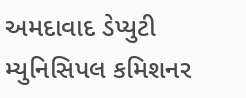અમદાવાદ ડેપ્યુટી મ્યુનિસિપલ કમિશનર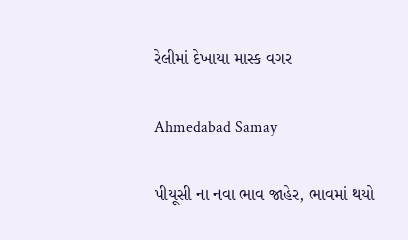રેલીમાં દેખાયા માસ્ક વગર

Ahmedabad Samay

પીયૂસી ના નવા ભાવ જાહેર, ભાવમાં થયો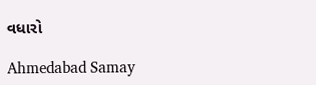વધારો

Ahmedabad Samay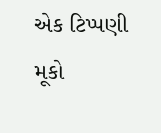એક ટિપ્પણી મૂકો